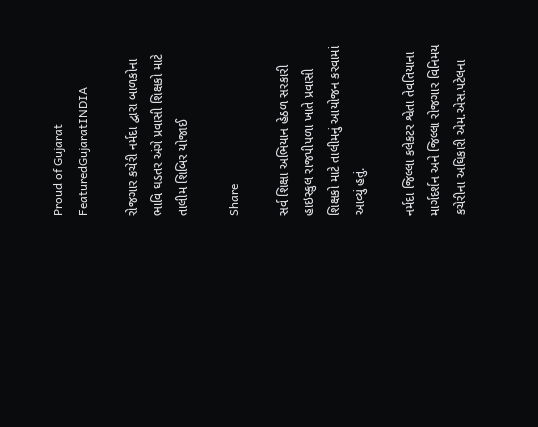Proud of Gujarat
FeaturedGujaratINDIA

રોજગાર કચેરી નર્મદા દ્વારા બાળકોના ભાવિ ઘડતર અંગે પ્રવાસી શિક્ષકો માટે તાલીમ શિબિર યોજાઈ

Share

સર્વ શિક્ષા અભિયાન હેઠળ સરકારી હાઇસ્કુલ રાજપીપળા ખાતે પ્રવાસી શિક્ષકો માટે તાલીમનું આયોજન કરવામાં આવ્યું હતું.

નર્મદા જિલ્લા કલેકટર શ્વેતા તેવતિયાના માર્ગદર્શન અને જિલ્લા રોજગાર વિનિમય કચેરીના અઘિકારી એમ.એસ.પટેલના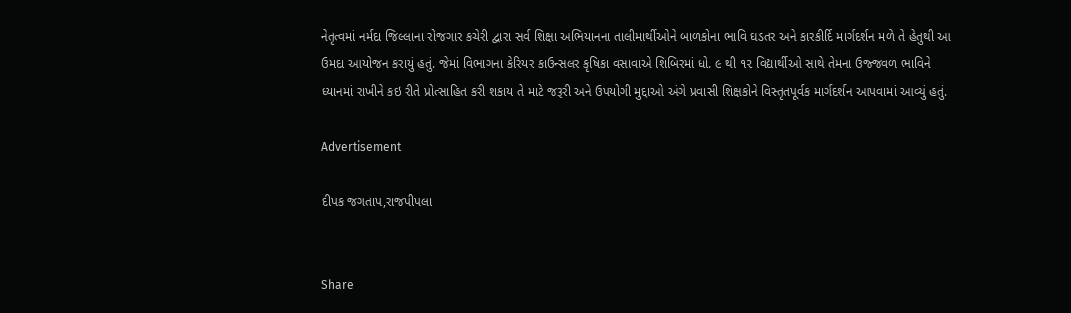નેતૃત્વમાં નર્મદા જિલ્લાના રોજગાર કચેરી દ્વારા સર્વ શિક્ષા અભિયાનના તાલીમાર્થીઓને બાળકોના ભાવિ ઘડતર અને કારકીર્દિ માર્ગદર્શન મળે તે હેતુથી આ ઉમદા આયોજન કરાયું હતું. જેમાં વિભાગના કેરિયર કાઉન્સલર કૃષિકા વસાવાએ શિબિરમાં ધો. ૯ થી ૧૨ વિદ્યાર્થીઓ સાથે તેમના ઉજ્જવળ ભાવિને ધ્યાનમાં રાખીને કઇ રીતે પ્રોત્સાહિત કરી શકાય તે માટે જરૂરી અને ઉપયોગી મુદ્દાઓ અંગે પ્રવાસી શિક્ષકોને વિસ્તૃતપૂર્વક માર્ગદર્શન આપવામાં આવ્યું હતું.

Advertisement

દીપક જગતાપ,રાજપીપલા


Share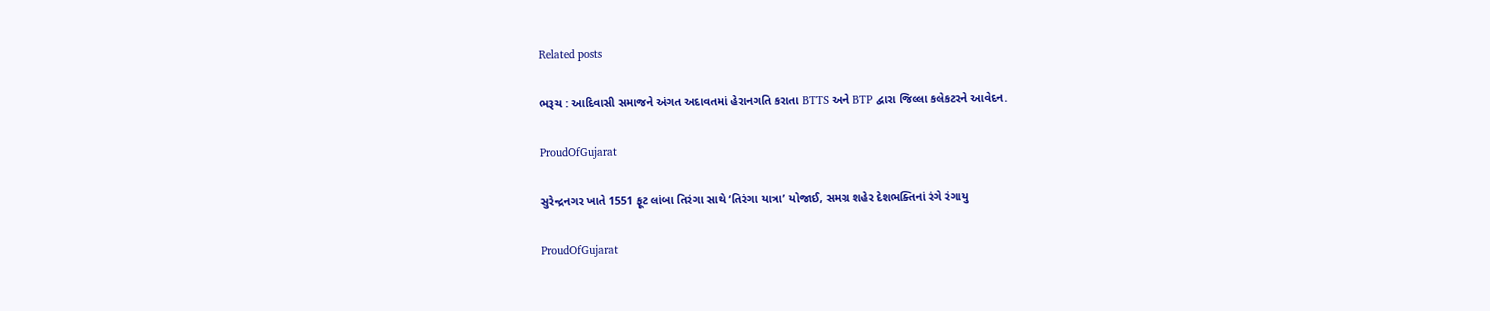Related posts

ભરૂચ : આદિવાસી સમાજને અંગત અદાવતમાં હેરાનગતિ કરાતા BTTS અને BTP દ્વારા જિલ્લા કલેકટરને આવેદન.

ProudOfGujarat

સુરેન્દ્રનગર ખાતે 1551 ફૂટ લાંબા તિરંગા સાથે ‘તિરંગા યાત્રા’ યોજાઈ, સમગ્ર શહેર દેશભક્તિનાં રંગે રંગાયુ

ProudOfGujarat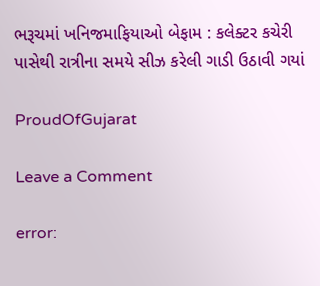ભરૂચમાં ખનિજમાફિયાઓ બેફામ : કલેક્ટર કચેરી પાસેથી રાત્રીના સમયે સીઝ કરેલી ગાડી ઉઠાવી ગયાં

ProudOfGujarat

Leave a Comment

error: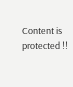Content is protected !!